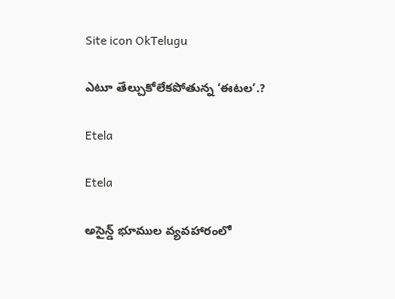Site icon OkTelugu

ఎటూ తేల్చుకోలేకపోతున్న ‘ఈటల’.?

Etela

Etela

అసైన్డ్ భూముల వ్యవహారంలో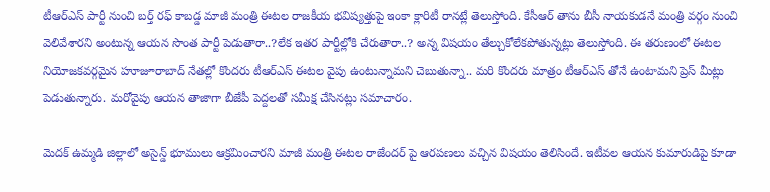టీఆర్ఎస్ పార్టీ నుంచి బర్త్ రఫ్ కాబడ్డ మాజీ మంత్రి ఈటల రాజకీయ భవిష్యత్తుపై ఇంకా క్లారిటీ రానట్లే తెలుస్తోంది. కేసీఆర్ తాను బీసీ నాయకుడనే మంత్రి వర్గం నుంచి వెలివేశారని అంటున్న ఆయన సొంత పార్టీ పెడుతారా..?లేక ఇతర పార్టీల్లోకి చేరుతారా..? అన్న విషయం తేల్చుకోలేకపోతున్నట్లు తెలుస్తోంది. ఈ తరుణంలో ఈటల నియోజకవర్గమైన హూజూరాబాద్ నేతల్లో కొందరు టీఆర్ఎస్ ఈటల వైపు ఉంటున్నామని చెబుతున్నా.. మరి కొందరు మాత్రం టీఆర్ఎస్ తోనే ఉంటామని ప్రెస్ మీట్లు పెడుతున్నారు. మరోవైపు ఆయన తాజాగా బీజేపీ పెద్దలతో సమీక్ష చేసినట్లు సమాచారం.

మెదక్ ఉమ్మడి జిల్లాలో అసైన్డ్ భూములు ఆక్రమించారని మాజీ మంత్రి ఈటల రాజేందర్ పై ఆరపణలు వచ్చిన విషయం తెలిసిందే. ఇటీవల ఆయన కుమారుడిపై కూడా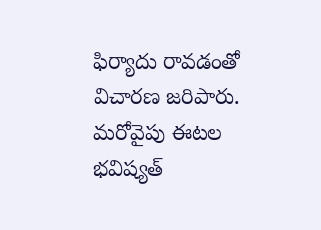ఫిర్యాదు రావడంతో విచారణ జరిపారు. మరోవైపు ఈటల భవిష్యత్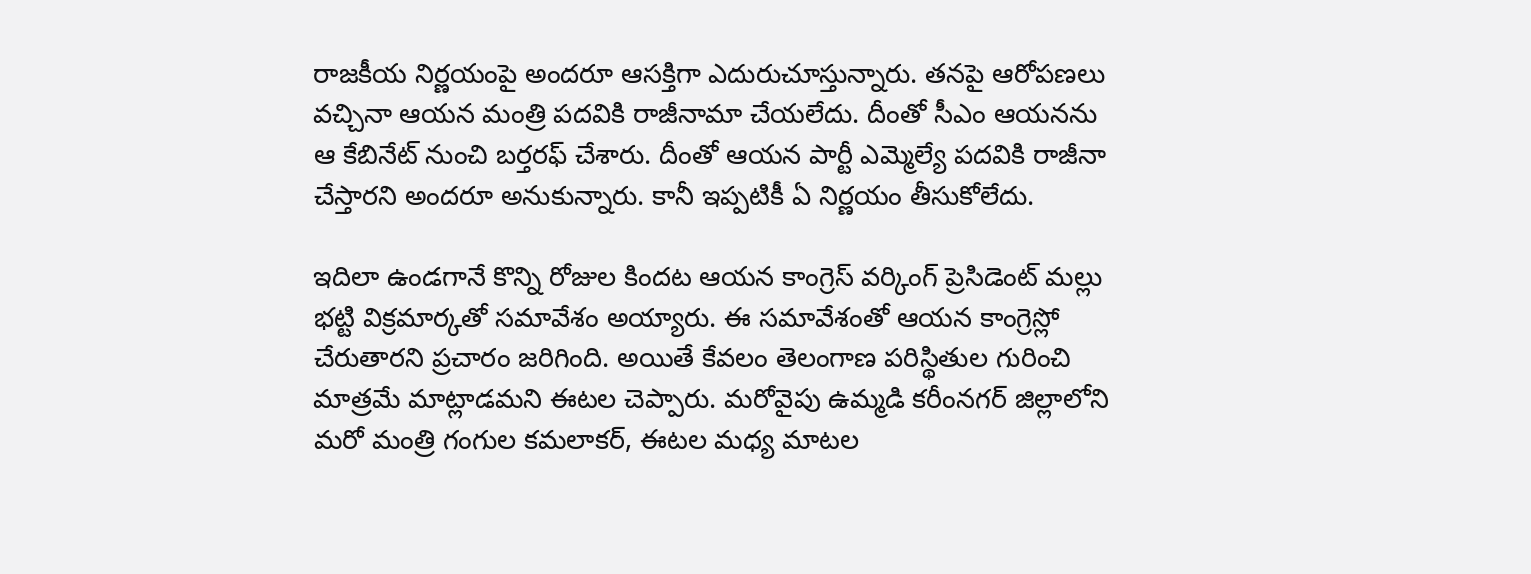రాజకీయ నిర్ణయంపై అందరూ ఆసక్తిగా ఎదురుచూస్తున్నారు. తనపై ఆరోపణలు వచ్చినా ఆయన మంత్రి పదవికి రాజీనామా చేయలేదు. దీంతో సీఎం ఆయనను ఆ కేబినేట్ నుంచి బర్తరఫ్ చేశారు. దీంతో ఆయన పార్టీ ఎమ్మెల్యే పదవికి రాజీనా చేస్తారని అందరూ అనుకున్నారు. కానీ ఇప్పటికీ ఏ నిర్ణయం తీసుకోలేదు.

ఇదిలా ఉండగానే కొన్ని రోజుల కిందట ఆయన కాంగ్రెస్ వర్కింగ్ ప్రెసిడెంట్ మల్లు భట్టి విక్రమార్కతో సమావేశం అయ్యారు. ఈ సమావేశంతో ఆయన కాంగ్రెస్లో చేరుతారని ప్రచారం జరిగింది. అయితే కేవలం తెలంగాణ పరిస్థితుల గురించి మాత్రమే మాట్లాడమని ఈటల చెప్పారు. మరోవైపు ఉమ్మడి కరీంనగర్ జిల్లాలోని మరో మంత్రి గంగుల కమలాకర్, ఈటల మధ్య మాటల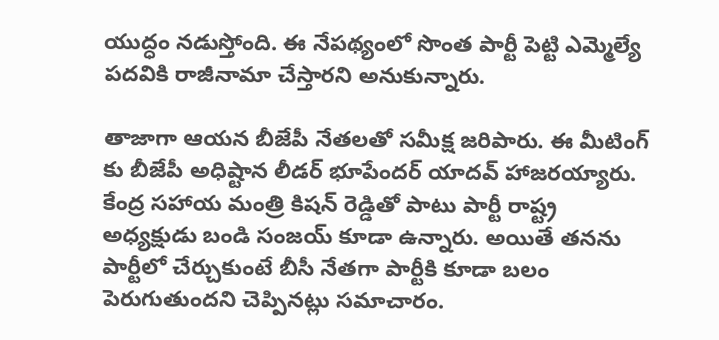యుద్ధం నడుస్తోంది. ఈ నేపథ్యంలో సొంత పార్టీ పెట్టి ఎమ్మెల్యే పదవికి రాజీనామా చేస్తారని అనుకున్నారు.

తాజాగా ఆయన బీజేపీ నేతలతో సమీక్ష జరిపారు. ఈ మీటింగ్ కు బీజేపీ అధిష్టాన లీడర్ భూపేందర్ యాదవ్ హాజరయ్యారు. కేంద్ర సహాయ మంత్రి కిషన్ రెడ్డితో పాటు పార్టీ రాష్ట్ర అధ్యక్షుడు బండి సంజయ్ కూడా ఉన్నారు. అయితే తనను పార్టీలో చేర్చుకుంటే బీసీ నేతగా పార్టీకి కూడా బలం పెరుగుతుందని చెప్పినట్లు సమాచారం.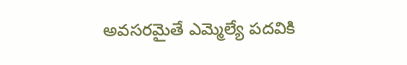అవసరమైతే ఎమ్మెల్యే పదవికి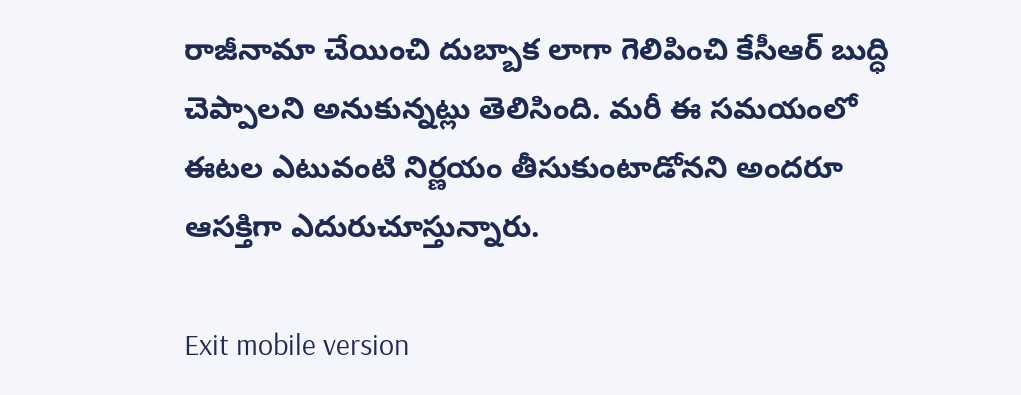రాజీనామా చేయించి దుబ్బాక లాగా గెలిపించి కేసీఆర్ బుద్ధి చెప్పాలని అనుకున్నట్లు తెలిసింది. మరీ ఈ సమయంలో ఈటల ఎటువంటి నిర్ణయం తీసుకుంటాడోనని అందరూ ఆసక్తిగా ఎదురుచూస్తున్నారు.

Exit mobile version